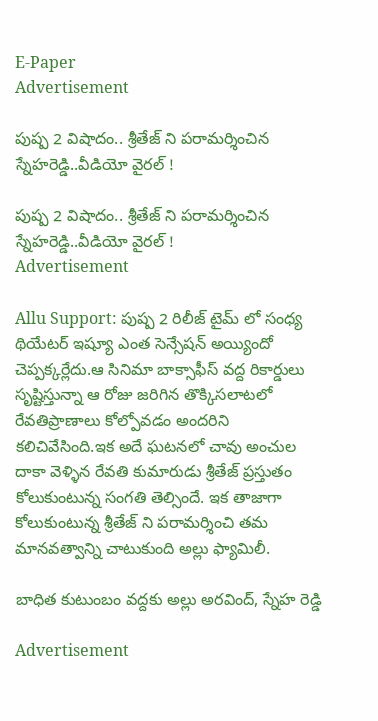E-Paper
Advertisement

పుష్ప 2 విషాదం.. శ్రీతేజ్ ని పరామర్శించిన స్నేహరెడ్డి..వీడియో వైరల్ !

పుష్ప 2 విషాదం.. శ్రీతేజ్ ని పరామర్శించిన స్నేహరెడ్డి..వీడియో వైరల్ !
Advertisement

Allu Support: పుష్ప 2 రిలీజ్ టైమ్ లో సంధ్య థియేటర్ ఇష్యూ ఎంత సెన్సేషన్ అయ్యిందో చెప్పక్కర్లేదు.ఆ సినిమా బాక్సాఫీస్ వద్ద రికార్డులు సృష్టిస్తున్నా ఆ రోజు జరిగిన తొక్కిసలాటలో రేవతిప్రాణాలు కోల్పోవడం అందరిని కలిచివేసింది.ఇక అదే ఘటనలో చావు అంచుల దాకా వెళ్ళిన రేవతి కుమారుడు శ్రీతేజ్ ప్రస్తుతం కోలుకుంటున్న సంగతి తెల్సిందే. ఇక తాజాగా కోలుకుంటున్న శ్రీతేజ్ ని పరామర్శించి తమ మానవత్వాన్ని చాటుకుంది అల్లు ఫ్యామిలీ.

బాధిత కుటుంబం వద్దకు అల్లు అరవింద్, స్నేహ రెడ్డి

Advertisement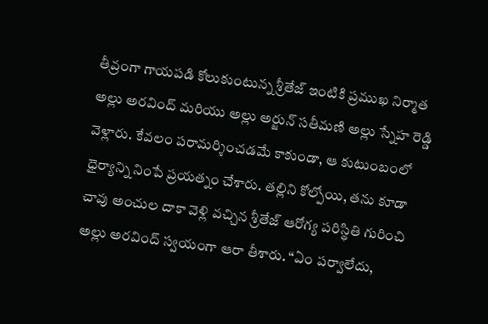తీవ్రంగా గాయపడి కోలుకుంటున్న శ్రీతేజ్ ఇంటికి ప్రముఖ నిర్మాత అల్లు అరవింద్ మరియు అల్లు అర్జున్ సతీమణి అల్లు స్నేహ రెడ్డి వెళ్లారు. కేవలం పరామర్శించడమే కాకుండా, ఆ కుటుంబంలో ధైర్యాన్ని నింపే ప్రయత్నం చేశారు. తల్లిని కోల్పోయి, తను కూడా చావు అంచుల దాకా వెళ్లి వచ్చిన శ్రీతేజ్ ఆరోగ్య పరిస్థితి గురించి అల్లు అరవింద్ స్వయంగా ఆరా తీశారు. “ఏం పర్వాలేదు,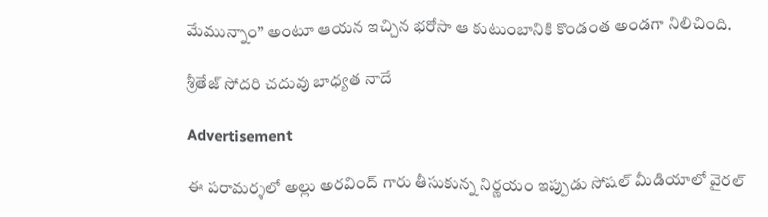మేమున్నాం” అంటూ ఆయన ఇచ్చిన భరోసా ఆ కుటుంబానికి కొండంత అండగా నిలిచింది.

శ్రీతేజ్ సోదరి చదువు బాధ్యత నాదే

Advertisement

ఈ పరామర్శలో అల్లు అరవింద్ గారు తీసుకున్న నిర్ణయం ఇప్పుడు సోషల్ మీడియాలో వైరల్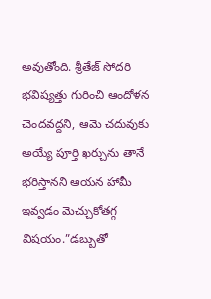అవుతోంది. శ్రీతేజ్ సోదరి భవిష్యత్తు గురించి ఆందోళన చెందవద్దని, ఆమె చదువుకు అయ్యే పూర్తి ఖర్చును తానే భరిస్తానని ఆయన హామీ ఇవ్వడం మెచ్చుకోతగ్గ విషయం.”డబ్బుతో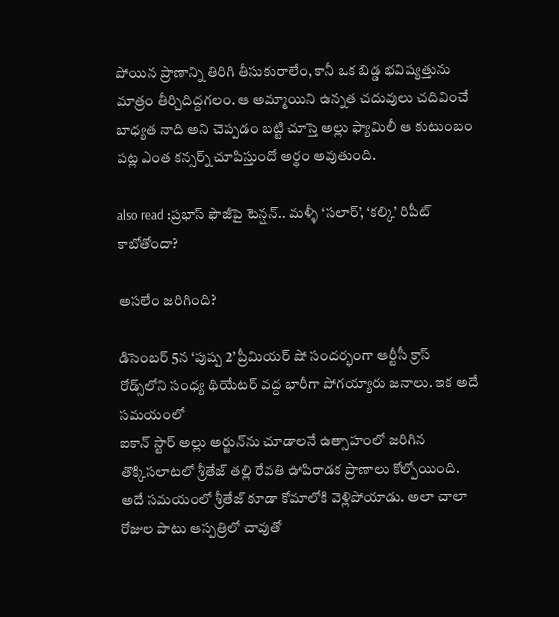పోయిన ప్రాణాన్ని తిరిగి తీసుకురాలేం, కానీ ఒక బిడ్డ భవిష్యత్తును మాత్రం తీర్చిదిద్దగలం. ఆ అమ్మాయిని ఉన్నత చదువులు చదివించే బాధ్యత నాది అని చెప్పడం బట్టి చూస్తె అల్లు ఫ్యామిలీ ఆ కుటుంబం పట్ల ఎంత కన్సర్న్ చూపిస్తుందో అర్థం అవుతుంది.

also read :ప్రభాస్ ఫౌజీపై టెన్షన్.. మళ్ళీ ‘సలార్’, ‘కల్కి’ రిపీట్ కాబోతోందా?

అసలేం జరిగింది?

డిసెంబర్ 5న ‘పుష్ప 2’ ప్రీమియర్ షో సందర్భంగా ఆర్టీసీ క్రాస్ రోడ్స్‌లోని సంధ్య థియేటర్ వద్ద భారీగా పోగయ్యారు జనాలు. ఇక అదే సమయంలో
ఐకాన్ స్టార్ అల్లు అర్జున్‌ను చూడాలనే ఉత్సాహంలో జరిగిన తొక్కిసలాటలో శ్రీతేజ్ తల్లి రేవతి ఊపిరాడక ప్రాణాలు కోల్పోయింది. అదే సమయంలో శ్రీతేజ్ కూడా కోమాలోకి వెళ్లిపోయాడు. అలా చాలా రోజుల పాటు ఆస్పత్రిలో చావుతో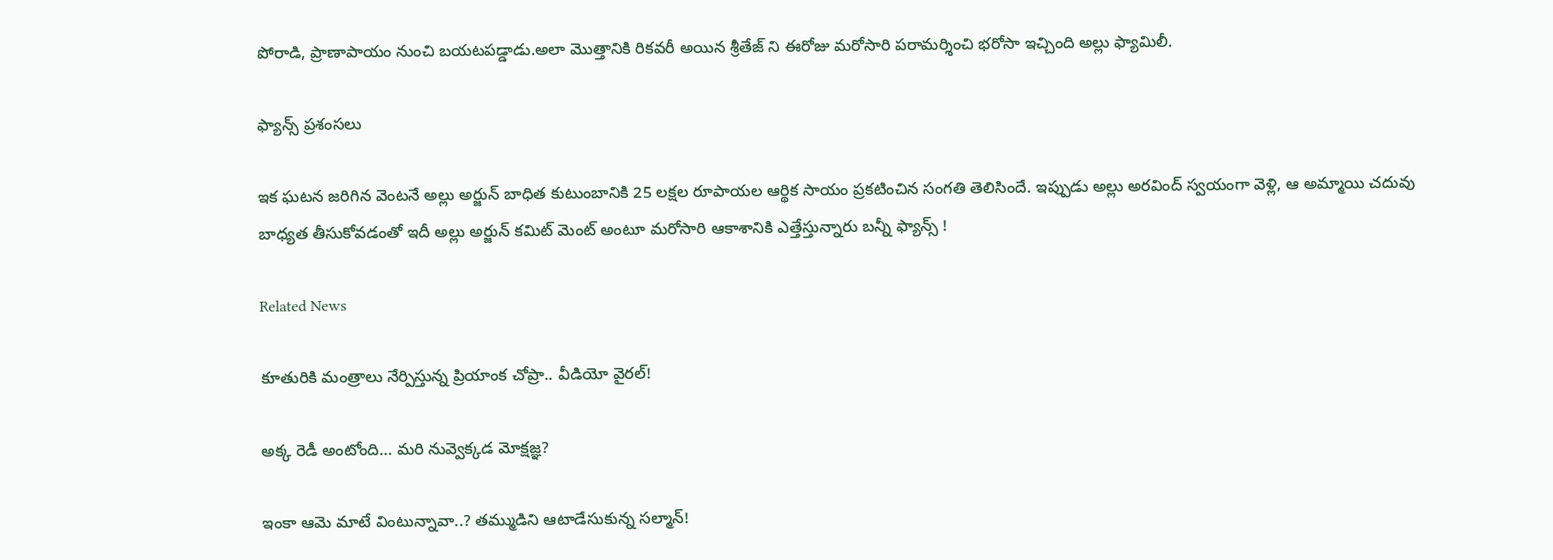పోరాడి, ప్రాణాపాయం నుంచి బయటపడ్డాడు.అలా మొత్తానికి రికవరీ అయిన శ్రీతేజ్ ని ఈరోజు మరోసారి పరామర్శించి భరోసా ఇచ్చింది అల్లు ఫ్యామిలీ.

ఫ్యాన్స్ ప్రశంసలు

ఇక ఘటన జరిగిన వెంటనే అల్లు అర్జున్ బాధిత కుటుంబానికి 25 లక్షల రూపాయల ఆర్థిక సాయం ప్రకటించిన సంగతి తెలిసిందే. ఇప్పుడు అల్లు అరవింద్ స్వయంగా వెళ్లి, ఆ అమ్మాయి చదువు బాధ్యత తీసుకోవడంతో ఇదీ అల్లు అర్జున్ కమిట్ మెంట్ అంటూ మరోసారి ఆకాశానికి ఎత్తేస్తున్నారు బన్నీ ఫ్యాన్స్ !

Related News

కూతురికి మంత్రాలు నేర్పిస్తున్న ప్రియాంక చోప్రా.. వీడియో వైరల్!

అక్క రెడీ అంటోంది… మరి నువ్వెక్కడ మోక్షజ్ఞ?

ఇంకా ఆమె మాటే వింటున్నావా..? తమ్ముడిని ఆటాడేసుకున్న సల్మాన్!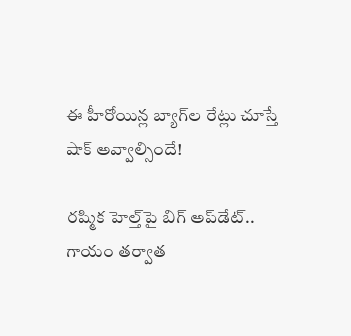ఈ హీరోయిన్ల బ్యాగ్‌ల రేట్లు చూస్తే షాక్ అవ్వాల్సిందే!

రష్మిక హెల్త్‌పై బిగ్ అప్‌డేట్.. గాయం తర్వాత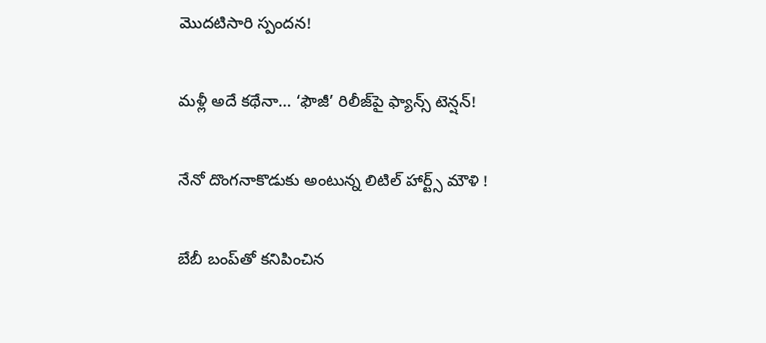మొదటిసారి స్పందన!

మళ్లీ అదే కథేనా… ‘ఫౌజీ’ రిలీజ్‌పై ఫ్యాన్స్ టెన్షన్!

నేనో దొంగనాకొడుకు అంటున్న లిటిల్ హార్ట్స్ మౌళి !

బేబీ బంప్‌తో కనిపించిన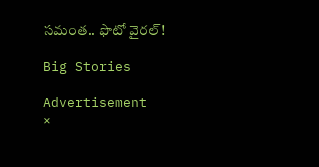సమంత.. ఫొటో వైరల్!

Big Stories

Advertisement
×